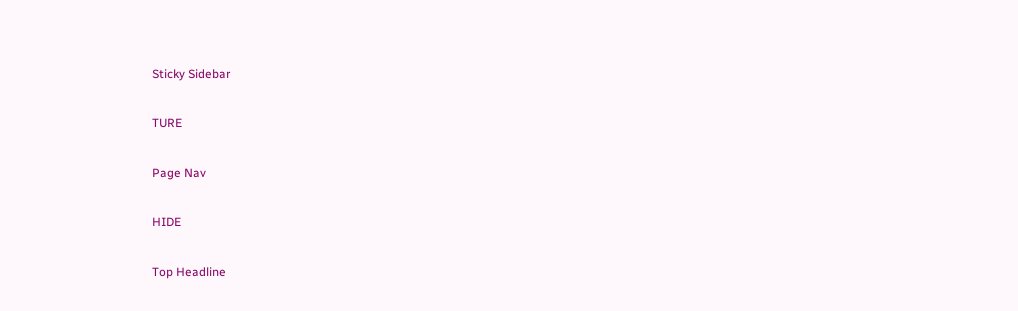Sticky Sidebar

TURE

Page Nav

HIDE

Top Headline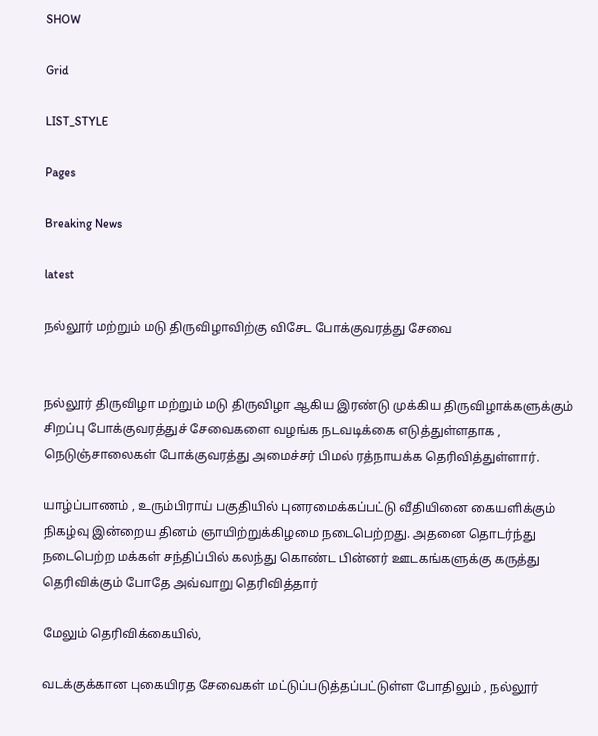SHOW

Grid

LIST_STYLE

Pages

Breaking News

latest

நல்லூர் மற்றும் மடு திருவிழாவிற்கு விசேட போக்குவரத்து சேவை


நல்லூர் திருவிழா மற்றும் மடு திருவிழா ஆகிய இரண்டு முக்கிய திருவிழாக்களுக்கும் சிறப்பு போக்குவரத்துச் சேவைகளை வழங்க நடவடிக்கை எடுத்துள்ளதாக , நெடுஞ்சாலைகள் போக்குவரத்து அமைச்சர் பிமல் ரத்நாயக்க தெரிவித்துள்ளார்.

யாழ்ப்பாணம் , உரும்பிராய் பகுதியில் புனரமைக்கப்பட்டு வீதியினை கையளிக்கும் நிகழ்வு இன்றைய தினம் ஞாயிற்றுக்கிழமை நடைபெற்றது. அதனை தொடர்ந்து நடைபெற்ற மக்கள் சந்திப்பில் கலந்து கொண்ட பின்னர் ஊடகங்களுக்கு கருத்து தெரிவிக்கும் போதே அவ்வாறு தெரிவித்தார்

மேலும் தெரிவிக்கையில்,

வடக்குக்கான புகையிரத சேவைகள் மட்டுப்படுத்தப்பட்டுள்ள போதிலும் , நல்லூர்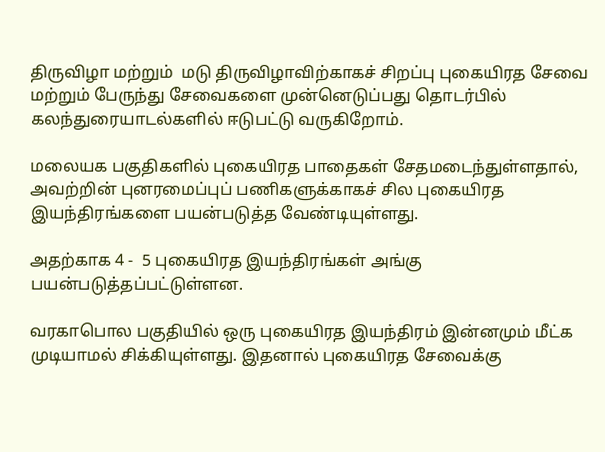திருவிழா மற்றும்  மடு திருவிழாவிற்காகச் சிறப்பு புகையிரத சேவை மற்றும் பேருந்து சேவைகளை முன்னெடுப்பது தொடர்பில் கலந்துரையாடல்களில் ஈடுபட்டு வருகிறோம்.

மலையக பகுதிகளில் புகையிரத பாதைகள் சேதமடைந்துள்ளதால், அவற்றின் புனரமைப்புப் பணிகளுக்காகச் சில புகையிரத இயந்திரங்களை பயன்படுத்த வேண்டியுள்ளது.

அதற்காக 4 -  5 புகையிரத இயந்திரங்கள் அங்கு பயன்படுத்தப்பட்டுள்ளன.

வரகாபொல பகுதியில் ஒரு புகையிரத இயந்திரம் இன்னமும் மீட்க முடியாமல் சிக்கியுள்ளது. இதனால் புகையிரத சேவைக்கு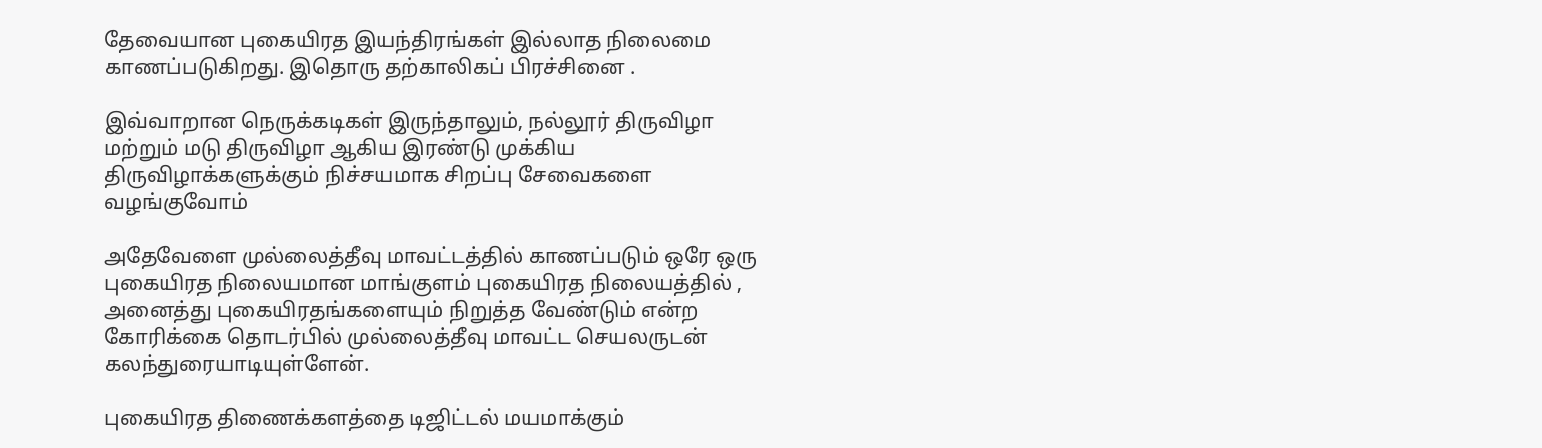தேவையான புகையிரத இயந்திரங்கள் இல்லாத நிலைமை காணப்படுகிறது. இதொரு தற்காலிகப் பிரச்சினை .

இவ்வாறான நெருக்கடிகள் இருந்தாலும், நல்லூர் திருவிழா மற்றும் மடு திருவிழா ஆகிய இரண்டு முக்கிய திருவிழாக்களுக்கும் நிச்சயமாக சிறப்பு சேவைகளை வழங்குவோம்

அதேவேளை முல்லைத்தீவு மாவட்டத்தில் காணப்படும் ஒரே ஒரு புகையிரத நிலையமான மாங்குளம் புகையிரத நிலையத்தில் , அனைத்து புகையிரதங்களையும் நிறுத்த வேண்டும் என்ற கோரிக்கை தொடர்பில் முல்லைத்தீவு மாவட்ட செயலருடன் கலந்துரையாடியுள்ளேன்.

புகையிரத திணைக்களத்தை டிஜிட்டல் மயமாக்கும்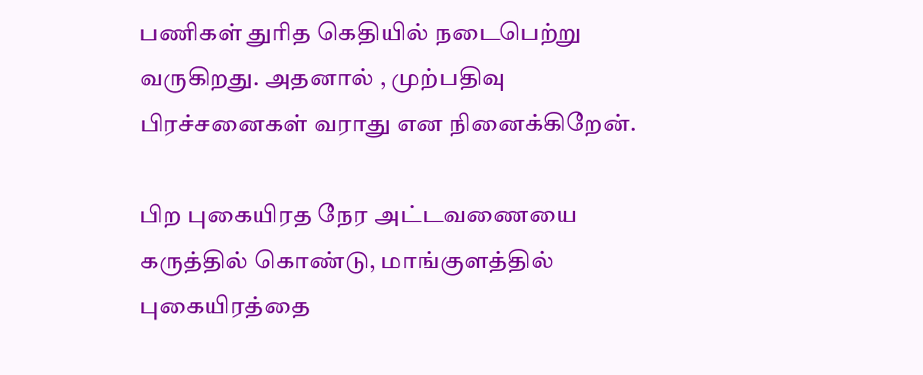பணிகள் துரித கெதியில் நடைபெற்று வருகிறது. அதனால் , முற்பதிவு பிரச்சனைகள் வராது என நினைக்கிறேன்.

பிற புகையிரத நேர அட்டவணையை கருத்தில் கொண்டு, மாங்குளத்தில் புகையிரத்தை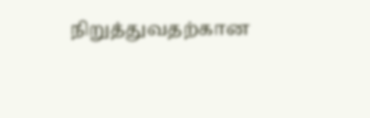நிறுத்துவதற்கான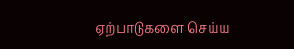ஏற்பாடுகளை செய்ய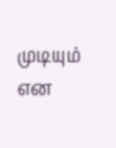முடியும் என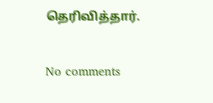தெரிவித்தார்.

No comments